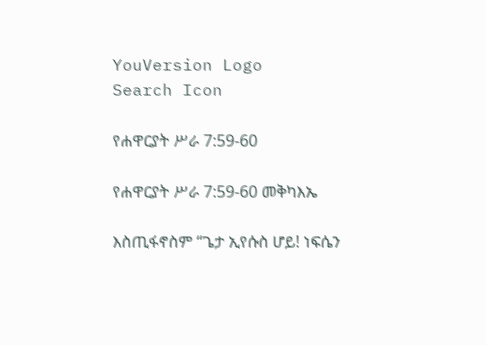YouVersion Logo
Search Icon

የሐዋርያት ሥራ 7:59-60

የሐዋርያት ሥራ 7:59-60 መቅካእኤ

እስጢፋኖስም “ጌታ ኢየሱስ ሆይ! ነፍሴን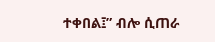ተቀበል፤” ብሎ ሲጠራ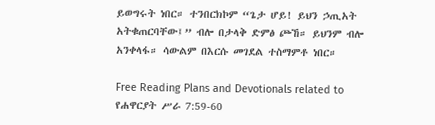ይወግሩት ነበር። ተንበርክኮም “ጌታ ሆይ! ይህን ኃጢአት አትቁጠርባቸው፤” ብሎ በታላቅ ድምፅ ጮኸ። ይህንም ብሎ አንቀላፋ። ሳውልም በእርሱ መገደል ተስማምቶ ነበር።

Free Reading Plans and Devotionals related to የሐዋርያት ሥራ 7:59-60